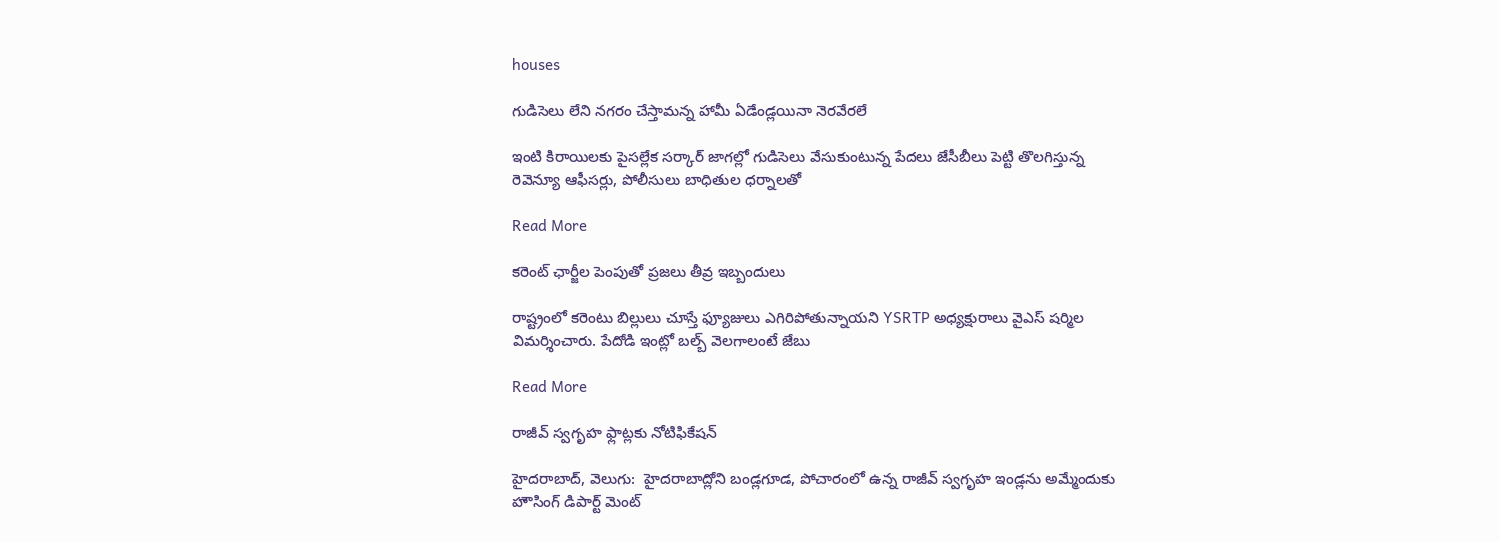houses

గుడిసెలు లేని నగరం చేస్తామన్న హామీ ఏడేండ్లయినా నెరవేరలే

ఇంటి కిరాయిలకు పైసల్లేక సర్కార్ జాగల్లో గుడిసెలు వేసుకుంటున్న పేదలు జేసీబీలు పెట్టి తొలగిస్తున్న రెవెన్యూ ఆఫీసర్లు, పోలీసులు బాధితుల ధర్నాలతో

Read More

కరెంట్ ఛార్జీల పెంపుతో ప్రజలు తీవ్ర ఇబ్బందులు

రాష్ట్రంలో కరెంటు బిల్లులు చూస్తే ఫ్యూజులు ఎగిరిపోతున్నాయని YSRTP అధ్యక్షురాలు వైఎస్ షర్మిల విమర్శించారు. పేదోడి ఇంట్లో బల్బ్ వెలగాలంటే జేబు

Read More

రాజీవ్ స్వగృహ ఫ్లాట్లకు నోటిఫికేషన్

హైదరాబాద్, వెలుగు:  హైదరాబాద్లోని బండ్లగూడ, పోచారంలో ఉన్న రాజీవ్ స్వగృహ ఇండ్లను అమ్మేందుకు హౌసింగ్ డిపార్ట్ మెంట్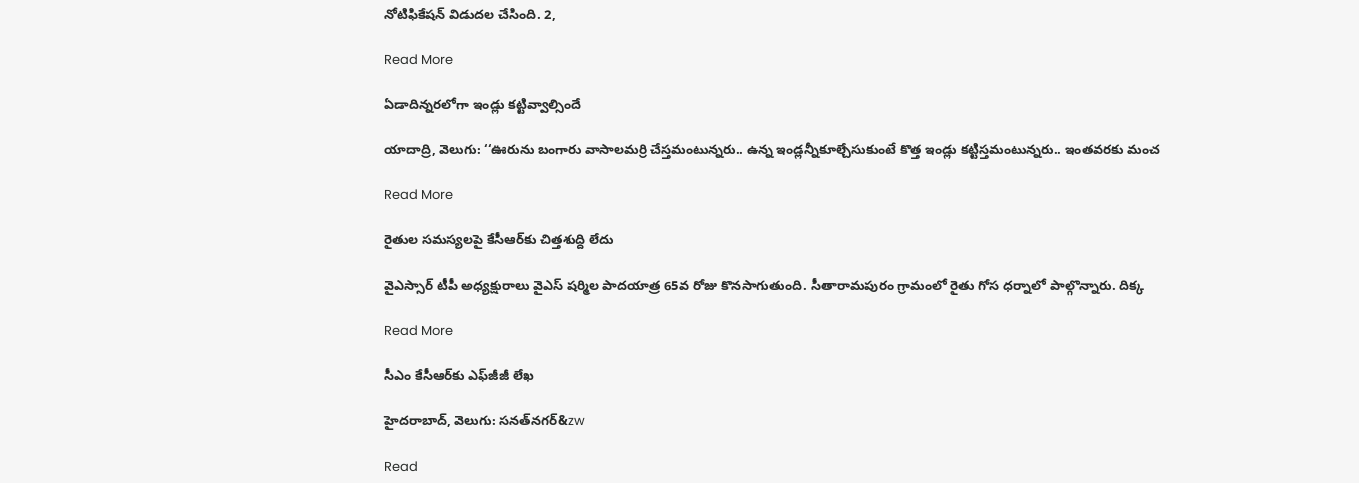నోటిఫికేషన్ విడుదల చేసింది. 2,

Read More

ఏడాదిన్నరలోగా ఇండ్లు కట్టివ్వాల్సిందే

యాదాద్రి, వెలుగు: ‘‘ఊరును బంగారు వాసాలమర్రి చేస్తమంటున్నరు.. ఉన్న ఇండ్లన్నీకూల్చేసుకుంటే కొత్త ఇండ్లు కట్టిస్తమంటున్నరు.. ఇంతవరకు మంచ

Read More

రైతుల సమస్యలపై కేసీఆర్‌కు చిత్తశుద్ది లేదు

వైఎస్సార్ టీపీ అధ్యక్షురాలు వైఎస్ షర్మిల పాదయాత్ర 65వ రోజు కొనసాగుతుంది. సీతారామపురం గ్రామంలో రైతు గోస ధర్నాలో పాల్గొన్నారు. దిక్క

Read More

సీఎం కేసీఆర్‌‌‌‌‌‌‌‌‌‌‌‌‌‌‌‌కు ఎఫ్‌‌‌‌‌‌‌‌జీజీ లేఖ

హైదరాబాద్, వెలుగు: సనత్‌‌‌‌‌‌‌‌నగర్‌‌‌‌‌‌‌‌‌‌‌‌&zw

Read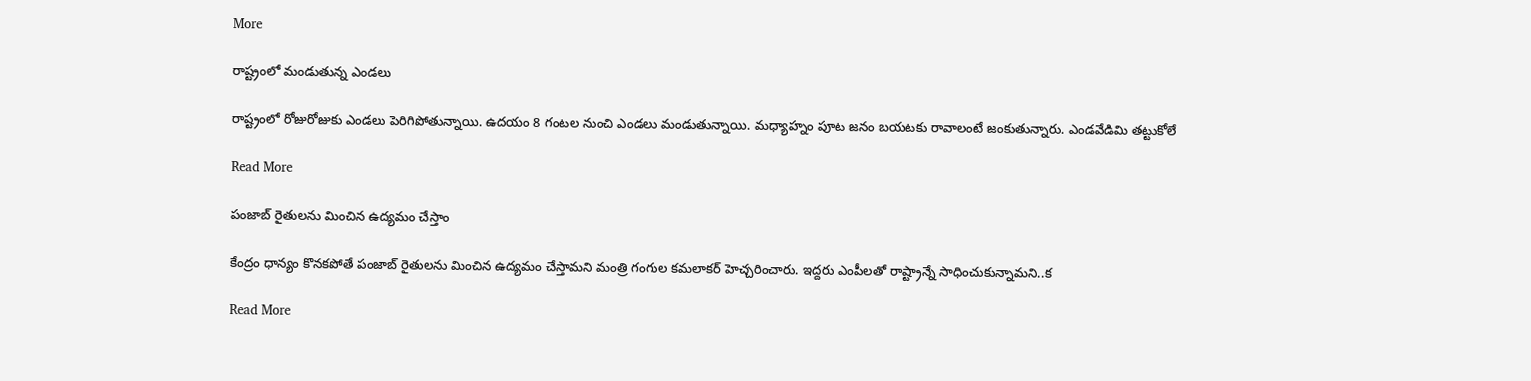More

రాష్ట్రంలో మండుతున్న ఎండలు

రాష్ట్రంలో రోజురోజుకు ఎండలు పెరిగిపోతున్నాయి. ఉదయం 8 గంటల నుంచి ఎండలు మండుతున్నాయి. మధ్యాహ్నం పూట జనం బయటకు రావాలంటే జంకుతున్నారు. ఎండవేడిమి తట్టుకోలే

Read More

పంజాబ్ రైతులను మించిన ఉద్యమం చేస్తాం

కేంద్రం ధాన్యం కొనకపోతే పంజాబ్ రైతులను మించిన ఉద్యమం చేస్తామని మంత్రి గంగుల కమలాకర్ హెచ్చరించారు. ఇద్దరు ఎంపీలతో రాష్ట్రాన్నే సాధించుకున్నామని..క

Read More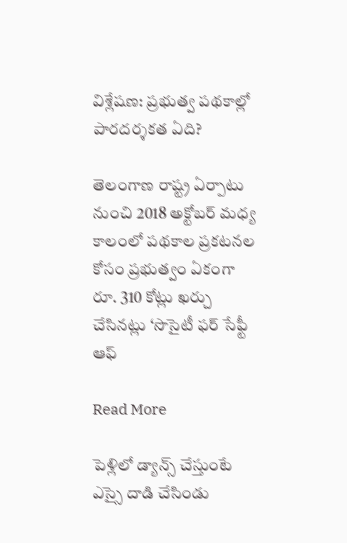విశ్లేషణ: ప్రభుత్వ పథకాల్లో పారదర్శకత ఏది?

తెలంగాణ రాష్ట్ర ఏర్పాటు నుంచి 2018 అక్టోబర్ మధ్య కాలంలో పథకాల ప్రకటనల కోసం ప్రభుత్వం ఏకంగా రూ. 310 కోట్లు ఖర్చు చేసినట్లు ‘సొసైటీ ఫర్ సేఫ్టీ ఆఫ్

Read More

పెళ్లిలో డ్యాన్స్ చేస్తుంటే ఎస్సై దాడి చేసిండు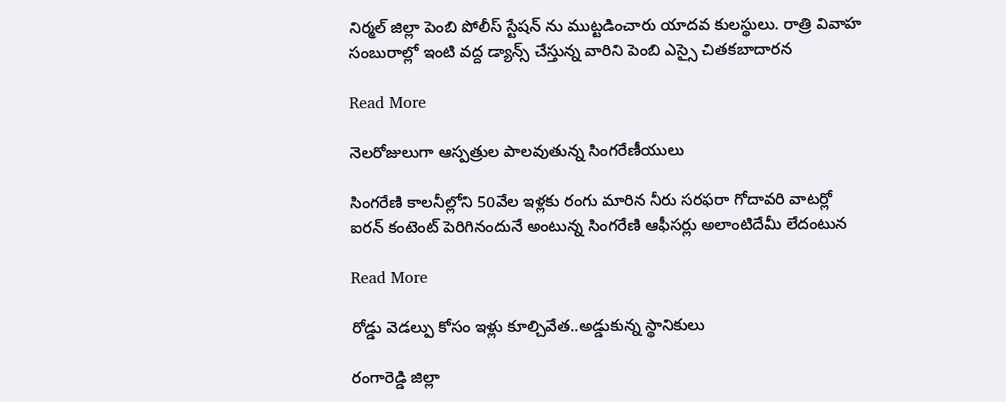నిర్మల్ జిల్లా పెంబి పోలీస్ స్టేషన్ ను ముట్టడించారు యాదవ కులస్థులు. రాత్రి వివాహ సంబురాల్లో ఇంటి వద్ద డ్యాన్స్ చేస్తున్న వారిని పెంబి ఎస్సై చితకబాదారన

Read More

నెలరోజులుగా ఆస్పత్రుల పాలవుతున్న సింగరేణీయులు

సింగరేణి కాలనీల్లోని 50వేల ఇళ్లకు రంగు మారిన నీరు సరఫరా గోదావరి వాటర్లో ఐరన్ కంటెంట్ పెరిగినందునే అంటున్న సింగరేణి ఆఫీసర్లు అలాంటిదేమీ లేదంటున

Read More

రోడ్డు వెడల్పు కోసం ఇళ్లు కూల్చివేత..అడ్డుకున్న స్థానికులు

రంగారెడ్డి జిల్లా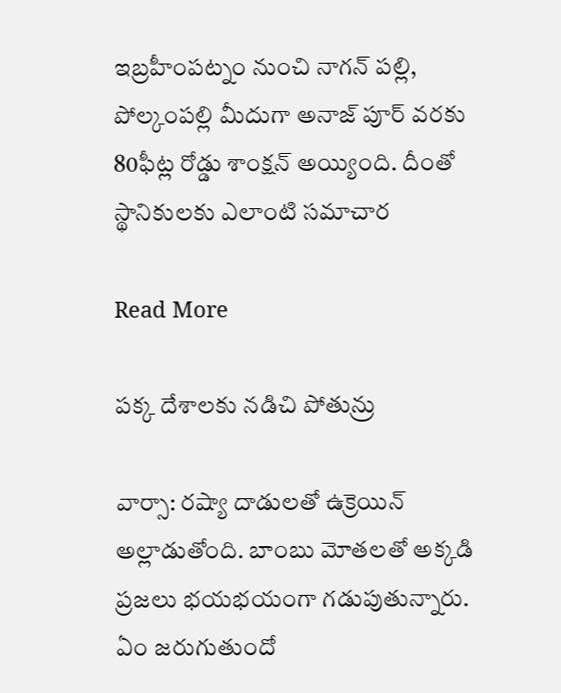ఇబ్రహీంపట్నం నుంచి నాగన్ పల్లి, పోల్కంపల్లి మీదుగా అనాజ్ పూర్ వరకు 80ఫీట్ల రోడ్డు శాంక్షన్ అయ్యింది. దీంతో స్థానికులకు ఎలాంటి సమాచార

Read More

పక్క దేశాలకు నడిచి పోతున్రు

వార్సా: రష్యా దాడులతో ఉక్రెయిన్ అల్లాడుతోంది. బాంబు మోతలతో అక్కడి ప్రజలు భయభయంగా గడుపుతున్నారు. ఏం జరుగుతుందో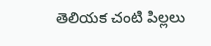తెలియక చంటి పిల్లలు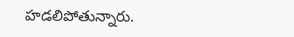హడలిపోతున్నారు.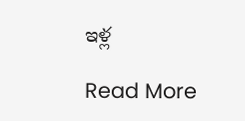ఇళ్ల

Read More